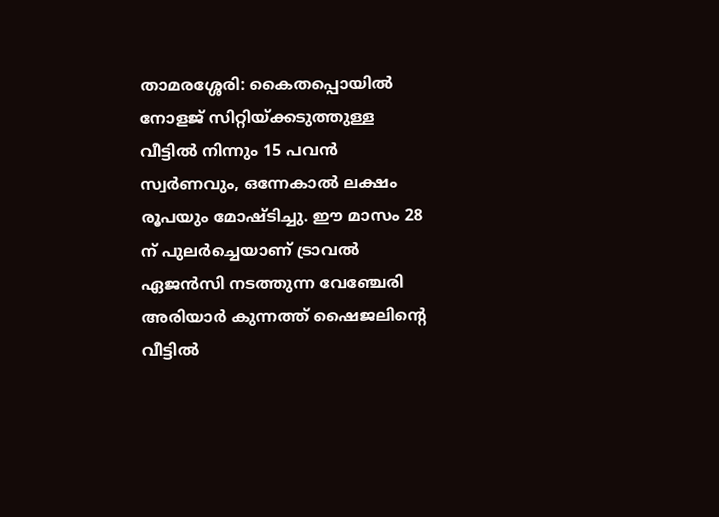താമരശ്ശേരി: കൈതപ്പൊയിൽ നോളജ് സിറ്റിയ്ക്കടുത്തുള്ള വീട്ടിൽ നിന്നും 15 പവൻ സ്വർണവും, ഒന്നേകാൽ ലക്ഷം രൂപയും മോഷ്ടിച്ചു. ഈ മാസം 28 ന് പുലർച്ചെയാണ് ട്രാവൽ ഏജൻസി നടത്തുന്ന വേഞ്ചേരി അരിയാർ കുന്നത്ത് ഷൈജലിന്റെ വീട്ടിൽ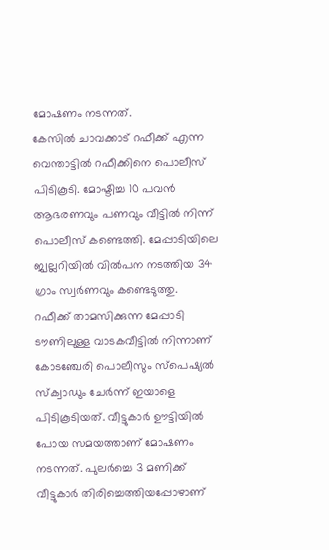മോഷണം നടന്നത്.
കേസിൽ ചാവക്കാട് റഫീക്ക് എന്ന വെന്താട്ടിൽ റഫീക്കിനെ പൊലീസ് പിടികൂടി. മോഷ്ടിച്ച 10 പവൻ ആഭരണവും പണവും വീട്ടിൽ നിന്ന് പൊലീസ് കണ്ടെത്തി. മേപ്പാടിയിലെ ജ്വല്ലറിയിൽ വിൽപന നടത്തിയ 34 ഗ്രാം സ്വർണവും കണ്ടെടുത്തു.
റഫീക്ക് താമസിക്കുന്ന മേപ്പാടി ടൗണിലുള്ള വാടകവീട്ടിൽ നിന്നാണ് കോടഞ്ചേരി പൊലീസും സ്പെഷ്യൽ സ്ക്വാഡും ചേർന്ന് ഇയാളെ പിടികൂടിയത്. വീട്ടുകാർ ഊട്ടിയിൽ പോയ സമയത്താണ് മോഷണം നടന്നത്. പുലർച്ചെ 3 മണിക്ക് വീട്ടുകാർ തിരിച്ചെത്തിയപ്പോഴാണ്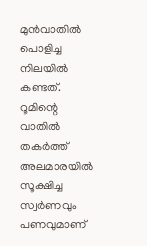മുൻവാതിൽ പൊളിച്ച നിലയിൽ കണ്ടത്. റൂമിന്റെ വാതിൽ തകർത്ത് അലമാരയിൽ സൂക്ഷിച്ച സ്വർണവും പണവുമാണ്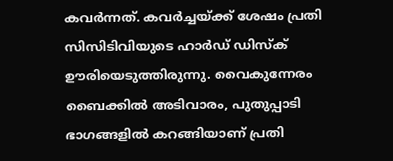കവർന്നത്. കവർച്ചയ്ക്ക് ശേഷം പ്രതി സിസിടിവിയുടെ ഹാർഡ് ഡിസ്ക് ഊരിയെടുത്തിരുന്നു. വൈകുന്നേരം ബൈക്കിൽ അടിവാരം, പുതുപ്പാടി ഭാഗങ്ങളിൽ കറങ്ങിയാണ് പ്രതി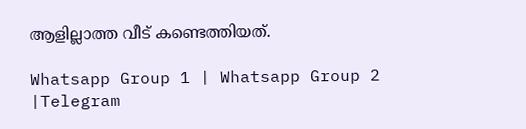ആളില്ലാത്ത വീട് കണ്ടെത്തിയത്.

Whatsapp Group 1 | Whatsapp Group 2 |Telegram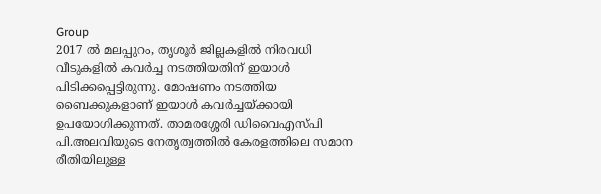Group
2017 ൽ മലപ്പുറം, തൃശൂർ ജില്ലകളിൽ നിരവധി വീടുകളിൽ കവർച്ച നടത്തിയതിന് ഇയാൾ പിടിക്കപ്പെട്ടിരുന്നു. മോഷണം നടത്തിയ ബൈക്കുകളാണ് ഇയാൾ കവർച്ചയ്ക്കായി ഉപയോഗിക്കുന്നത്. താമരശ്ശേരി ഡിവൈഎസ്പി പി.അലവിയുടെ നേതൃത്വത്തിൽ കേരളത്തിലെ സമാന രീതിയിലുള്ള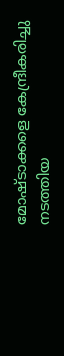മോഷ്ടാക്കളെ കേന്ദ്രീകരിച്ചു നടത്തിയ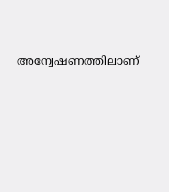അന്വേഷണത്തിലാണ്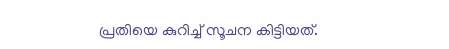പ്രതിയെ കുറിച്ച് സൂചന കിട്ടിയത്.